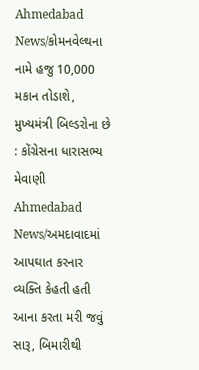Ahmedabad News/કોમનવેલ્થના નામે હજુ 10,000 મકાન તોડાશે, મુખ્યમંત્રી બિલ્ડરોના છે : કોંગ્રેસના ધારાસભ્ય મેવાણી
Ahmedabad News/અમદાવાદમાં આપઘાત કરનાર વ્યક્તિ કેહતી હતી આના કરતા મરી જવું સારૂ, બિમારીથી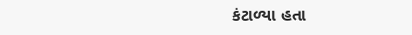કંટાળ્યા હતા